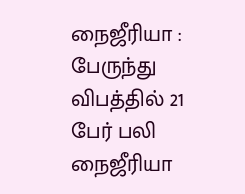நைஜீரியா : பேருந்து விபத்தில் 21 பேர் பலி
நைஜீரியா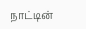நாட்டின்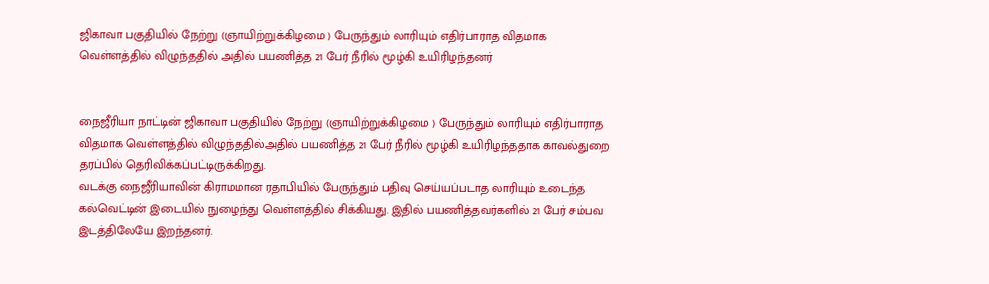ஜிகாவா பகுதியில் நேற்று (ஞாயிற்றுக்கிழமை ) பேருந்தும் லாரியும் எதிர்பாராத விதமாக வெள்ளத்தில் விழுந்ததில் அதில் பயணித்த 21 பேர் நீரில் மூழ்கி உயிரிழந்தனர்


நைஜீரியா நாட்டின் ஜிகாவா பகுதியில் நேற்று (ஞாயிற்றுக்கிழமை ) பேருந்தும் லாரியும் எதிர்பாராத விதமாக வெள்ளத்தில் விழுந்ததில்அதில் பயணித்த 21 பேர் நீரில் மூழ்கி உயிரிழந்ததாக காவல்துறை தரப்பில் தெரிவிக்கப்பட்டிருக்கிறது.
வடக்கு நைஜீரியாவின் கிராமமான ரதாபியில் பேருந்தும் பதிவு செய்யப்படாத லாரியும் உடைந்த கல்வெட்டின் இடையில் நுழைந்து வெள்ளத்தில் சிக்கியது. இதில் பயணித்தவர்களில் 21 பேர் சம்பவ இடத்திலேயே இறந்தனர்.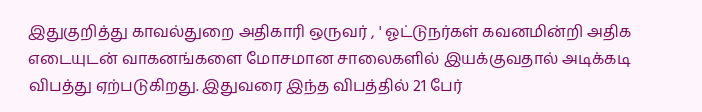இதுகுறித்து காவல்துறை அதிகாரி ஒருவர் , ' ஓட்டுநர்கள் கவனமின்றி அதிக எடையுடன் வாகனங்களை மோசமான சாலைகளில் இயக்குவதால் அடிக்கடி விபத்து ஏற்படுகிறது. இதுவரை இந்த விபத்தில் 21 பேர்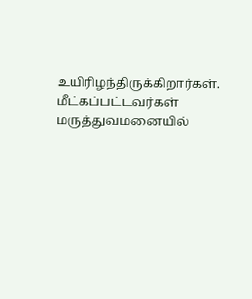உயிரிழந்திருக்கிறார்கள். மீட்கப்பட்டவர்கள் மருத்துவமனையில்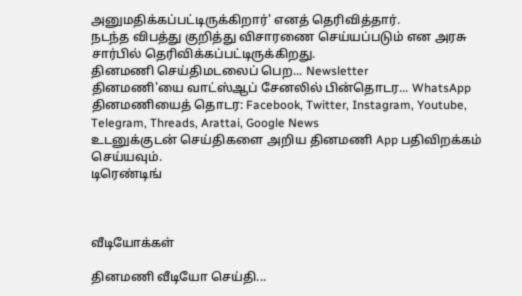அனுமதிக்கப்பட்டிருக்கிறார்' எனத் தெரிவித்தார்.
நடந்த விபத்து குறித்து விசாரணை செய்யப்படும் என அரசு சார்பில் தெரிவிக்கப்பட்டிருக்கிறது.
தினமணி செய்திமடலைப் பெற... Newsletter
தினமணி'யை வாட்ஸ்ஆப் சேனலில் பின்தொடர... WhatsApp
தினமணியைத் தொடர: Facebook, Twitter, Instagram, Youtube, Telegram, Threads, Arattai, Google News
உடனுக்குடன் செய்திகளை அறிய தினமணி App பதிவிறக்கம் செய்யவும்.
டிரெண்டிங்



வீடியோக்கள்

தினமணி வீடியோ செய்தி...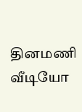தினமணி வீடியோ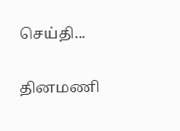செய்தி...

தினமணி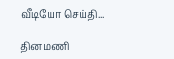வீடியோ செய்தி...

தினமணி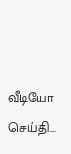வீடியோ செய்தி...